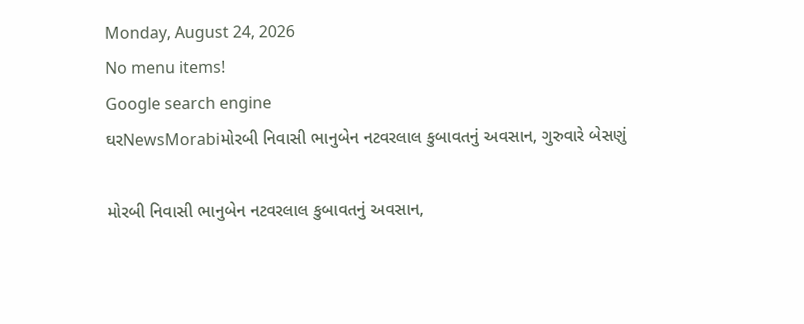Monday, August 24, 2026
No menu items!
Google search engine
ઘરNewsMorabiમોરબી નિવાસી ભાનુબેન નટવરલાલ કુબાવતનું અવસાન, ગુરુવારે બેસણું

મોરબી નિવાસી ભાનુબેન નટવરલાલ કુબાવતનું અવસાન,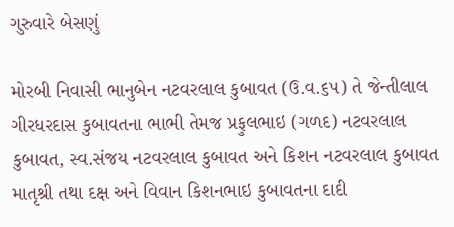ગુરુવારે બેસણું

મોરબી નિવાસી ભાનુબેન નટવરલાલ કુબાવત (ઉ.વ.૬૫) તે જેન્તીલાલ ગીરધરદાસ કુબાવતના ભાભી તેમજ પ્રફુલભાઇ (ગળદ) નટવરલાલ કુબાવત, સ્વ.સંજય નટવરલાલ કુબાવત અને કિશન નટવરલાલ કુબાવત માતૃશ્રી તથા દક્ષ અને વિવાન કિશનભાઇ કુબાવતના દાદી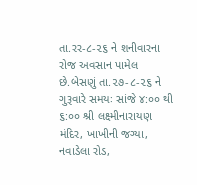તા.રર-૮-૨૬ ને શનીવારના રોજ અવસાન પામેલ છે.બેસણું તા.૨૭-૮-૨૬ ને ગુરૂવારે સમયઃ સાંજે ૪:૦૦ થી ૬:૦૦ શ્રી લક્ષ્મીનારાયણ મંદિર, ખાખીની જગ્યા, નવાડેલા રોડ,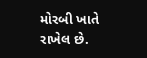મોરબી ખાતે રાખેલ છે.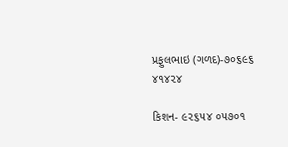પ્રફુલભાઇ (ગળદ)-૭૦૬૯૬ ૪૧૪૨૪

કિશન- ૯૨૬૫૪ ૦૫૭૦૧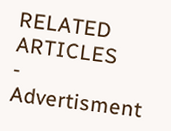RELATED ARTICLES
- Advertisment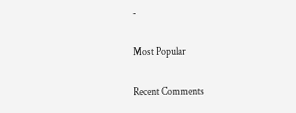-

Most Popular

Recent Comments